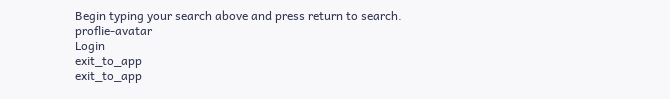Begin typing your search above and press return to search.
proflie-avatar
Login
exit_to_app
exit_to_app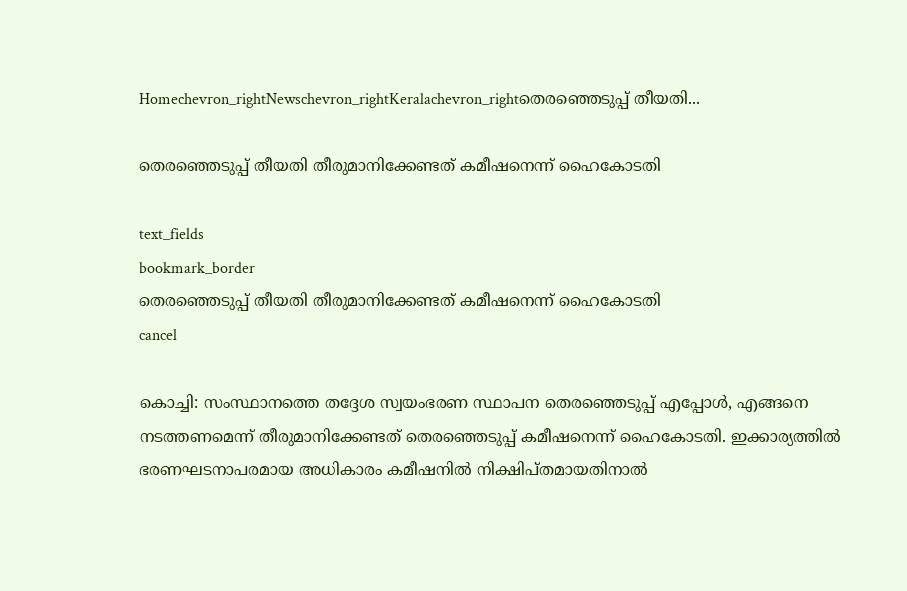Homechevron_rightNewschevron_rightKeralachevron_rightതെരഞ്ഞെടുപ്പ് തീയതി...

തെരഞ്ഞെടുപ്പ് തീയതി തീരുമാനിക്കേണ്ടത് കമീഷനെന്ന് ഹൈകോടതി

text_fields
bookmark_border
തെരഞ്ഞെടുപ്പ് തീയതി തീരുമാനിക്കേണ്ടത് കമീഷനെന്ന് ഹൈകോടതി
cancel

കൊച്ചി: സംസ്ഥാനത്തെ തദ്ദേശ സ്വയംഭരണ സ്ഥാപന തെരഞ്ഞെടുപ്പ് എപ്പോള്‍, എങ്ങനെ നടത്തണമെന്ന് തീരുമാനിക്കേണ്ടത് തെരഞ്ഞെടുപ്പ് കമീഷനെന്ന് ഹൈകോടതി. ഇക്കാര്യത്തില്‍ ഭരണഘടനാപരമായ അധികാരം കമീഷനില്‍ നിക്ഷിപ്തമായതിനാല്‍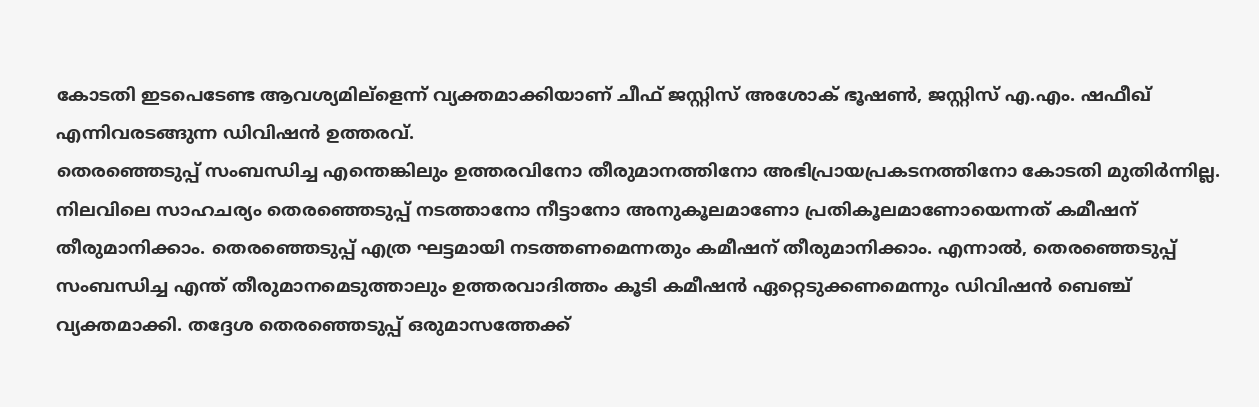കോടതി ഇടപെടേണ്ട ആവശ്യമില്ളെന്ന് വ്യക്തമാക്കിയാണ് ചീഫ് ജസ്റ്റിസ് അശോക് ഭൂഷണ്‍, ജസ്റ്റിസ് എ.എം. ഷഫീഖ് എന്നിവരടങ്ങുന്ന ഡിവിഷന്‍ ഉത്തരവ്.
തെരഞ്ഞെടുപ്പ് സംബന്ധിച്ച എന്തെങ്കിലും ഉത്തരവിനോ തീരുമാനത്തിനോ അഭിപ്രായപ്രകടനത്തിനോ കോടതി മുതിര്‍ന്നില്ല. നിലവിലെ സാഹചര്യം തെരഞ്ഞെടുപ്പ് നടത്താനോ നീട്ടാനോ അനുകൂലമാണോ പ്രതികൂലമാണോയെന്നത് കമീഷന് തീരുമാനിക്കാം. തെരഞ്ഞെടുപ്പ് എത്ര ഘട്ടമായി നടത്തണമെന്നതും കമീഷന് തീരുമാനിക്കാം. എന്നാല്‍, തെരഞ്ഞെടുപ്പ് സംബന്ധിച്ച എന്ത് തീരുമാനമെടുത്താലും ഉത്തരവാദിത്തം കൂടി കമീഷന്‍ ഏറ്റെടുക്കണമെന്നും ഡിവിഷന്‍ ബെഞ്ച് വ്യക്തമാക്കി. തദ്ദേശ തെരഞ്ഞെടുപ്പ് ഒരുമാസത്തേക്ക്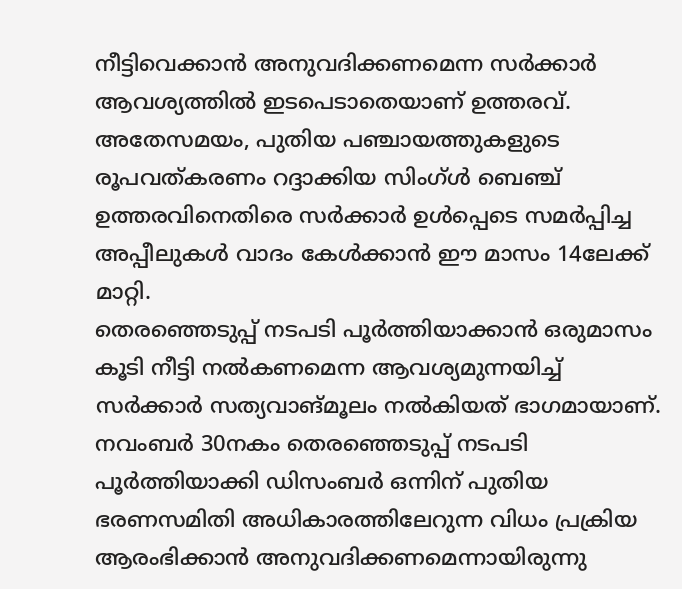നീട്ടിവെക്കാന്‍ അനുവദിക്കണമെന്ന സര്‍ക്കാര്‍ ആവശ്യത്തില്‍ ഇടപെടാതെയാണ് ഉത്തരവ്.
അതേസമയം, പുതിയ പഞ്ചായത്തുകളുടെ രൂപവത്കരണം റദ്ദാക്കിയ സിംഗ്ള്‍ ബെഞ്ച് ഉത്തരവിനെതിരെ സര്‍ക്കാര്‍ ഉള്‍പ്പെടെ സമര്‍പ്പിച്ച അപ്പീലുകള്‍ വാദം കേള്‍ക്കാന്‍ ഈ മാസം 14ലേക്ക് മാറ്റി.
തെരഞ്ഞെടുപ്പ് നടപടി പൂര്‍ത്തിയാക്കാന്‍ ഒരുമാസം കൂടി നീട്ടി നല്‍കണമെന്ന ആവശ്യമുന്നയിച്ച് സര്‍ക്കാര്‍ സത്യവാങ്മൂലം നല്‍കിയത് ഭാഗമായാണ്. നവംബര്‍ 30നകം തെരഞ്ഞെടുപ്പ് നടപടി പൂര്‍ത്തിയാക്കി ഡിസംബര്‍ ഒന്നിന് പുതിയ ഭരണസമിതി അധികാരത്തിലേറുന്ന വിധം പ്രക്രിയ ആരംഭിക്കാന്‍ അനുവദിക്കണമെന്നായിരുന്നു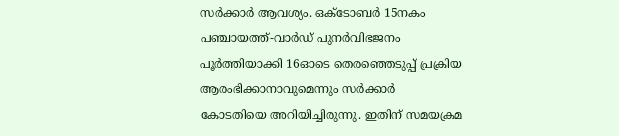സര്‍ക്കാര്‍ ആവശ്യം. ഒക്ടോബര്‍ 15നകം പഞ്ചായത്ത്-വാര്‍ഡ് പുനര്‍വിഭജനം പൂര്‍ത്തിയാക്കി 16ഓടെ തെരഞ്ഞെടുപ്പ് പ്രക്രിയ ആരംഭിക്കാനാവുമെന്നും സര്‍ക്കാര്‍ കോടതിയെ അറിയിച്ചിരുന്നു. ഇതിന് സമയക്രമ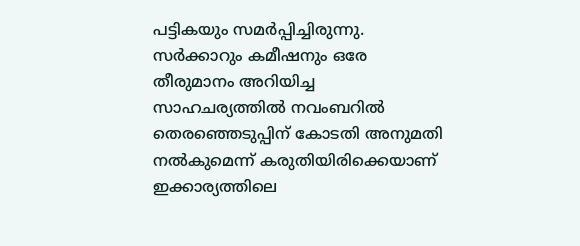പട്ടികയും സമര്‍പ്പിച്ചിരുന്നു.
സര്‍ക്കാറും കമീഷനും ഒരേ തീരുമാനം അറിയിച്ച സാഹചര്യത്തില്‍ നവംബറില്‍ തെരഞ്ഞെടുപ്പിന് കോടതി അനുമതി നല്‍കുമെന്ന് കരുതിയിരിക്കെയാണ് ഇക്കാര്യത്തിലെ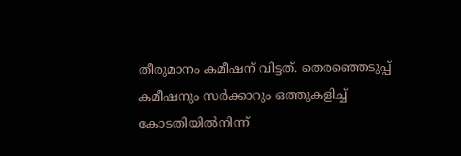തീരുമാനം കമീഷന് വിട്ടത്. തെരഞ്ഞെടുപ്പ് കമീഷനും സര്‍ക്കാറും ഒത്തുകളിച്ച് കോടതിയില്‍നിന്ന്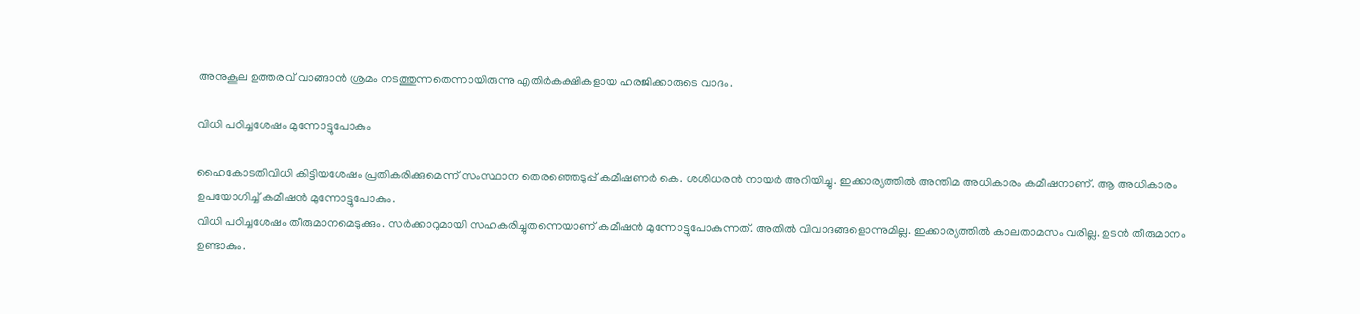അനുകൂല ഉത്തരവ് വാങ്ങാന്‍ ശ്രമം നടത്തുന്നതെന്നായിരുന്നു എതിര്‍കക്ഷികളായ ഹരജിക്കാരുടെ വാദം.

വിധി പഠിച്ചശേഷം മുന്നോട്ടുപോകും

ഹൈകോടതിവിധി കിട്ടിയശേഷം പ്രതികരിക്കുമെന്ന് സംസ്ഥാന തെരഞ്ഞെടുപ്പ് കമീഷണര്‍ കെ. ശശിധരന്‍ നായര്‍ അറിയിച്ചു. ഇക്കാര്യത്തില്‍ അന്തിമ അധികാരം കമീഷനാണ്. ആ അധികാരം ഉപയോഗിച്ച് കമീഷന്‍ മുന്നോട്ടുപോകും.
വിധി പഠിച്ചശേഷം തീരുമാനമെടുക്കും. സര്‍ക്കാറുമായി സഹകരിച്ചുതന്നെയാണ് കമീഷന്‍ മുന്നോട്ടുപോകുന്നത്. അതില്‍ വിവാദങ്ങളൊന്നുമില്ല. ഇക്കാര്യത്തില്‍ കാലതാമസം വരില്ല. ഉടന്‍ തീരുമാനം ഉണ്ടാകും.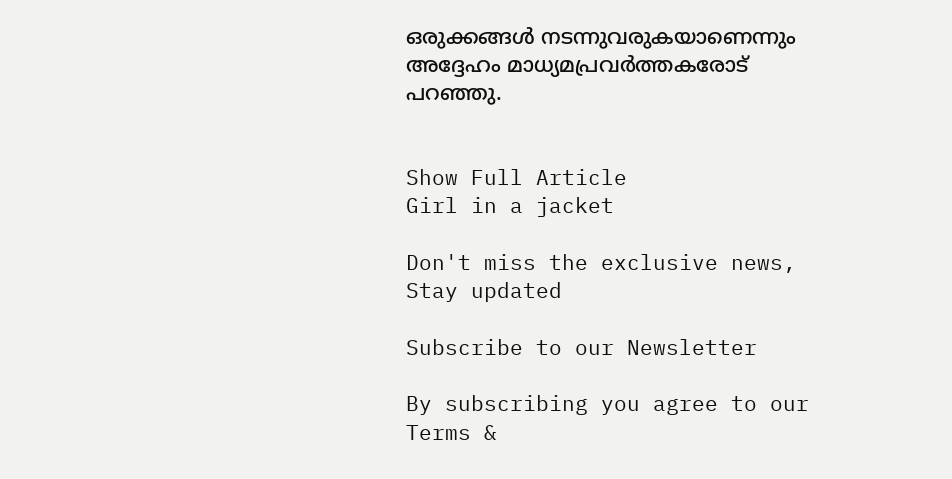ഒരുക്കങ്ങള്‍ നടന്നുവരുകയാണെന്നും അദ്ദേഹം മാധ്യമപ്രവര്‍ത്തകരോട് പറഞ്ഞു.


Show Full Article
Girl in a jacket

Don't miss the exclusive news, Stay updated

Subscribe to our Newsletter

By subscribing you agree to our Terms &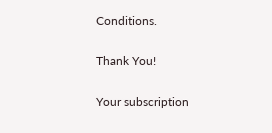Conditions.

Thank You!

Your subscription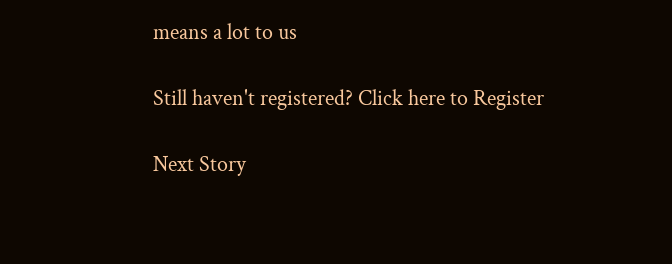means a lot to us

Still haven't registered? Click here to Register

Next Story